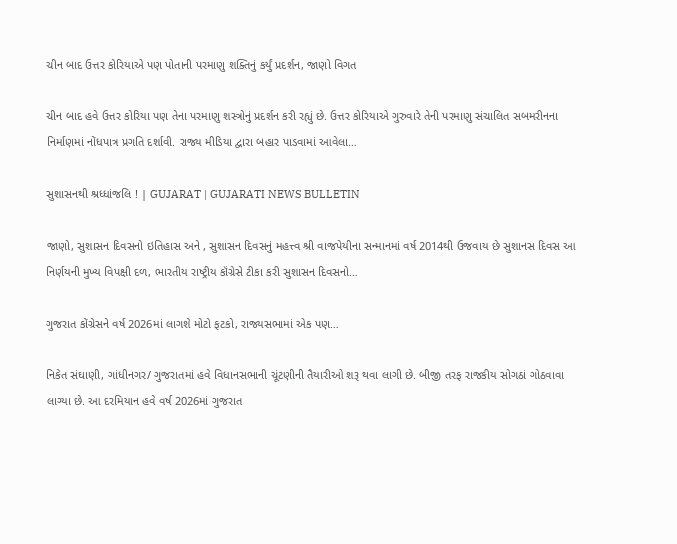ચીન બાદ ઉત્તર કોરિયાએ પણ પોતાની પરમાણુ શક્તિનું કર્યું પ્રદર્શન, જાણો વિગત

ચીન બાદ હવે ઉત્તર કોરિયા પણ તેના પરમાણુ શસ્ત્રોનું પ્રદર્શન કરી રહ્યું છે. ઉત્તર કોરિયાએ ગુરુવારે તેની પરમાણુ સંચાલિત સબમરીનના નિર્માણમાં નોંધપાત્ર પ્રગતિ દર્શાવી. રાજ્ય મીડિયા દ્વારા બહાર પાડવામાં આવેલા…

સુશાસનથી શ્રધ્ધાંજલિ ! | GUJARAT | GUJARATI NEWS BULLETIN

જાણો, સુશાસન દિવસનો ઇતિહાસ અને , સુશાસન દિવસનું મહત્ત્વ શ્રી વાજપેયીના સન્માનમાં વર્ષ 2014થી ઉજવાય છે સુશાનસ દિવસ આ નિર્ણયની મુખ્ય વિપક્ષી દળ, ભારતીય રાષ્ટ્રીય કૉંગ્રેસે ટીકા કરી સુશાસન દિવસનો…

ગુજરાત કોંગ્રેસને વર્ષ 2026માં લાગશે મોટો ફટકો, રાજ્યસભામાં એક પણ…

નિકેત સંઘાણી, ગાંધીનગર/ ગુજરાતમાં હવે વિધાનસભાની ચૂંટણીની તૈયારીઓ શરૂ થવા લાગી છે. બીજી તરફ રાજકીય સોગઠાં ગોઠવાવા લાગ્યા છે. આ દરમિયાન હવે વર્ષ 2026માં ગુજરાત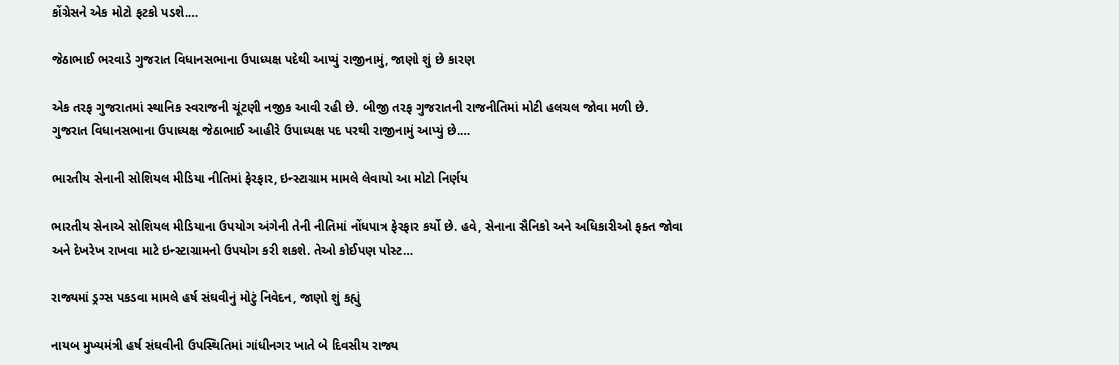કોંગ્રેસને એક મોટો ફટકો પડશે.…

જેઠાભાઈ ભરવાડે ગુજરાત વિધાનસભાના ઉપાધ્યક્ષ પદેથી આપ્યું રાજીનામું, જાણો શું છે કારણ

એક તરફ ગુજરાતમાં સ્થાનિક સ્વરાજની ચૂંટણી નજીક આવી રહી છે. બીજી તરફ ગુજરાતની રાજનીતિમાં મોટી હલચલ જોવા મળી છે. ગુજરાત વિધાનસભાના ઉપાધ્યક્ષ જેઠાભાઈ આહીરે ઉપાધ્યક્ષ પદ પરથી રાજીનામું આપ્યું છે.…

ભારતીય સેનાની સોશિયલ મીડિયા નીતિમાં ફેરફાર, ઇન્સ્ટાગ્રામ મામલે લેવાયો આ મોટો નિર્ણય

ભારતીય સેનાએ સોશિયલ મીડિયાના ઉપયોગ અંગેની તેની નીતિમાં નોંધપાત્ર ફેરફાર કર્યો છે. હવે, સેનાના સૈનિકો અને અધિકારીઓ ફક્ત જોવા અને દેખરેખ રાખવા માટે ઇન્સ્ટાગ્રામનો ઉપયોગ કરી શકશે. તેઓ કોઈપણ પોસ્ટ…

રાજ્યમાં ડ્રગ્સ પકડવા મામલે હર્ષ સંઘવીનું મોટું નિવેદન, જાણો શું કહ્યું

નાયબ મુખ્યમંત્રી હર્ષ સંઘવીની ઉપસ્થિતિમાં ગાંધીનગર ખાતે બે દિવસીય રાજ્ય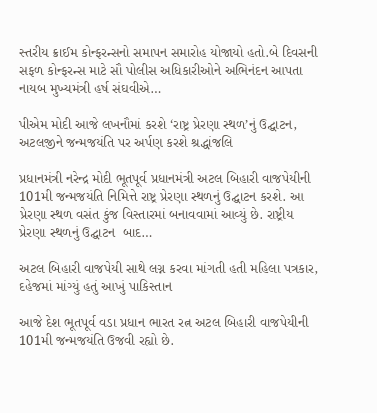સ્તરીય ક્રાઈમ કોન્ફરન્સનો સમાપન સમારોહ યોજાયો હતો.બે દિવસની સફળ કોન્ફરન્સ માટે સૌ પોલીસ અધિકારીઓને અભિનંદન આપતા નાયબ મુખ્યમંત્રી હર્ષ સંઘવીએ…

પીએમ મોદી આજે લખનૌમાં કરશે ‘રાષ્ટ્ર પ્રેરણા સ્થળ’નું ઉદ્ઘાટન, અટલજીને જન્મજયંતિ પર અર્પણ કરશે શ્રદ્ધાંજલિ

પ્રધાનમંત્રી નરેન્દ્ર મોદી ભૂતપૂર્વ પ્રધાનમંત્રી અટલ બિહારી વાજપેયીની 101મી જન્મજયંતિ નિમિત્તે રાષ્ટ્ર પ્રેરણા સ્થળનું ઉદ્ઘાટન કરશે. આ પ્રેરણા સ્થળ વસંત કુંજ વિસ્તારમાં બનાવવામાં આવ્યું છે. રાષ્ટ્રીય પ્રેરણા સ્થળનું ઉદ્ઘાટન  બાદ…

અટલ બિહારી વાજપેયી સાથે લગ્ન કરવા માંગતી હતી મહિલા પત્રકાર, દહેજમાં માંગ્યું હતું આખું પાકિસ્તાન

આજે દેશ ભૂતપૂર્વ વડા પ્રધાન ભારત રત્ન અટલ બિહારી વાજપેયીની 101મી જન્મજયંતિ ઉજવી રહ્યો છે.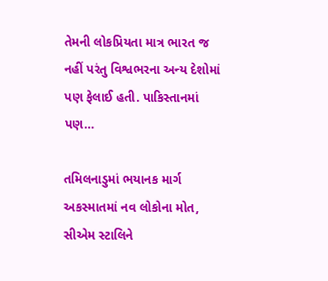તેમની લોકપ્રિયતા માત્ર ભારત જ નહીં પરંતુ વિશ્વભરના અન્ય દેશોમાં પણ ફેલાઈ હતી. પાકિસ્તાનમાં પણ…

તમિલનાડુમાં ભયાનક માર્ગ અકસ્માતમાં નવ લોકોના મોત, સીએમ સ્ટાલિને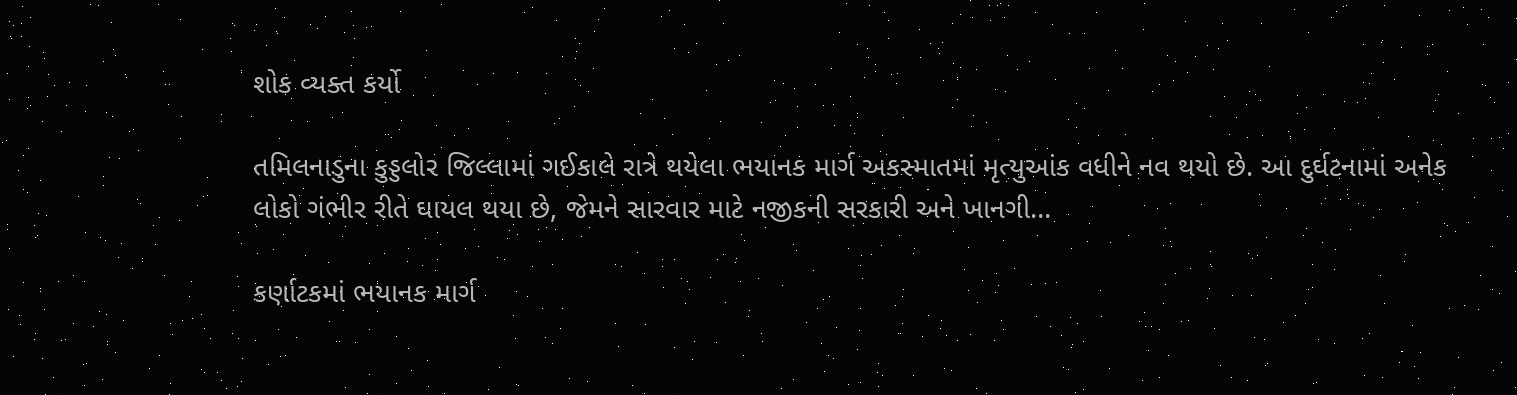શોક વ્યક્ત કર્યો

તમિલનાડુના કુડ્ડલોર જિલ્લામાં ગઈકાલે રાત્રે થયેલા ભયાનક માર્ગ અકસ્માતમાં મૃત્યુઆંક વધીને નવ થયો છે. આ દુર્ઘટનામાં અનેક લોકો ગંભીર રીતે ઘાયલ થયા છે, જેમને સારવાર માટે નજીકની સરકારી અને ખાનગી…

કર્ણાટકમાં ભયાનક માર્ગ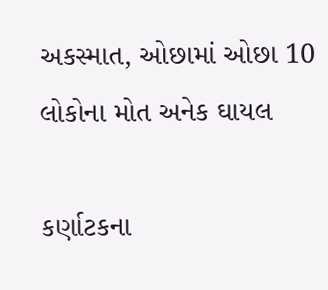અકસ્માત, ઓછામાં ઓછા 10 લોકોના મોત અનેક ઘાયલ

કર્ણાટકના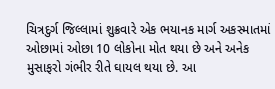ચિત્રદુર્ગ જિલ્લામાં શુક્રવારે એક ભયાનક માર્ગ અકસ્માતમાં ઓછામાં ઓછા 10 લોકોના મોત થયા છે અને અનેક મુસાફરો ગંભીર રીતે ઘાયલ થયા છે. આ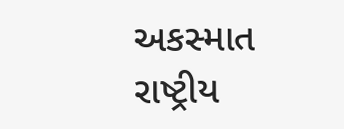અકસ્માત રાષ્ટ્રીય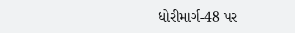ધોરીમાર્ગ-48 પર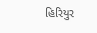હિરિયુર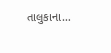તાલુકાના…